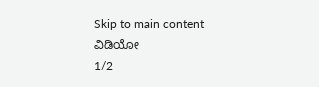Skip to main content
ವಿಡಿಯೋ
1/2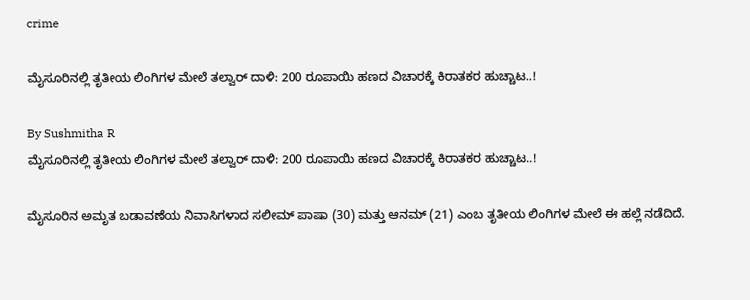crime

ಮೈಸೂರಿನಲ್ಲಿ ತೃತೀಯ ಲಿಂಗಿಗಳ ಮೇಲೆ ತಲ್ವಾರ್ ದಾಳಿ: 200 ರೂಪಾಯಿ ಹಣದ ವಿಚಾರಕ್ಕೆ ಕಿರಾತಕರ ಹುಚ್ಚಾಟ..!

By Sushmitha R
ಮೈಸೂರಿನಲ್ಲಿ ತೃತೀಯ ಲಿಂಗಿಗಳ ಮೇಲೆ ತಲ್ವಾರ್ ದಾಳಿ: 200 ರೂಪಾಯಿ ಹಣದ ವಿಚಾರಕ್ಕೆ ಕಿರಾತಕರ ಹುಚ್ಚಾಟ..!

ಮೈಸೂರಿನ ಅಮೃತ ಬಡಾವಣೆಯ ನಿವಾಸಿಗಳಾದ ಸಲೀಮ್ ಪಾಷಾ (30) ಮತ್ತು ಆನಮ್ (21) ಎಂಬ ತೃತೀಯ ಲಿಂಗಿಗಳ ಮೇಲೆ ಈ ಹಲ್ಲೆ ನಡೆದಿದೆ.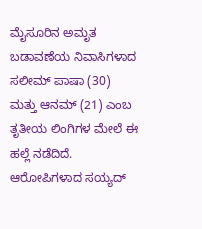ಮೈಸೂರಿನ ಅಮೃತ ಬಡಾವಣೆಯ ನಿವಾಸಿಗಳಾದ ಸಲೀಮ್ ಪಾಷಾ (30) ಮತ್ತು ಆನಮ್ (21) ಎಂಬ ತೃತೀಯ ಲಿಂಗಿಗಳ ಮೇಲೆ ಈ ಹಲ್ಲೆ ನಡೆದಿದೆ. ಆರೋಪಿಗಳಾದ ಸಯ್ಯದ್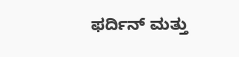ಫರ್ದಿನ್ ಮತ್ತು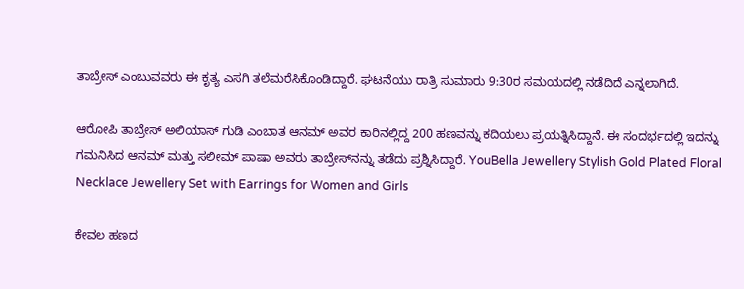ತಾಬ್ರೇಸ್ ಎಂಬುವವರು ಈ ಕೃತ್ಯ ಎಸಗಿ ತಲೆಮರೆಸಿಕೊಂಡಿದ್ದಾರೆ. ಘಟನೆಯು ರಾತ್ರಿ ಸುಮಾರು 9:30ರ ಸಮಯದಲ್ಲಿ ನಡೆದಿದೆ ಎನ್ನಲಾಗಿದೆ.

ಆರೋಪಿ ತಾಬ್ರೇಸ್ ಅಲಿಯಾಸ್ ಗುಡಿ ಎಂಬಾತ ಆನಮ್ ಅವರ ಕಾರಿನಲ್ಲಿದ್ದ 200 ಹಣವನ್ನು ಕದಿಯಲು ಪ್ರಯತ್ನಿಸಿದ್ದಾನೆ. ಈ ಸಂದರ್ಭದಲ್ಲಿ ಇದನ್ನು ಗಮನಿಸಿದ ಆನಮ್ ಮತ್ತು ಸಲೀಮ್ ಪಾಷಾ ಅವರು ತಾಬ್ರೇಸ್‌ನನ್ನು ತಡೆದು ಪ್ರಶ್ನಿಸಿದ್ದಾರೆ. YouBella Jewellery Stylish Gold Plated Floral Necklace Jewellery Set with Earrings for Women and Girls

ಕೇವಲ ಹಣದ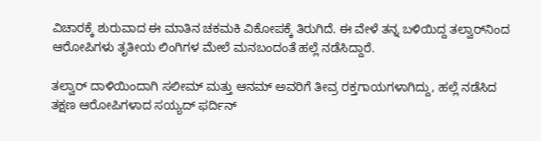ವಿಚಾರಕ್ಕೆ ಶುರುವಾದ ಈ ಮಾತಿನ ಚಕಮಕಿ ವಿಕೋಪಕ್ಕೆ ತಿರುಗಿದೆ. ಈ ವೇಳೆ ತನ್ನ ಬಳಿಯಿದ್ದ ತಲ್ವಾರ್‌ನಿಂದ ಆರೋಪಿಗಳು ತೃತೀಯ ಲಿಂಗಿಗಳ ಮೇಲೆ ಮನಬಂದಂತೆ ಹಲ್ಲೆ ನಡೆಸಿದ್ದಾರೆ.

ತಲ್ವಾರ್ ದಾಳಿಯಿಂದಾಗಿ ಸಲೀಮ್ ಮತ್ತು ಆನಮ್ ಅವರಿಗೆ ತೀವ್ರ ರಕ್ತಗಾಯಗಳಾಗಿದ್ದು, ಹಲ್ಲೆ ನಡೆಸಿದ ತಕ್ಷಣ ಆರೋಪಿಗಳಾದ ಸಯ್ಯದ್ ಫರ್ದಿನ್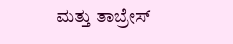ಮತ್ತು ತಾಬ್ರೇಸ್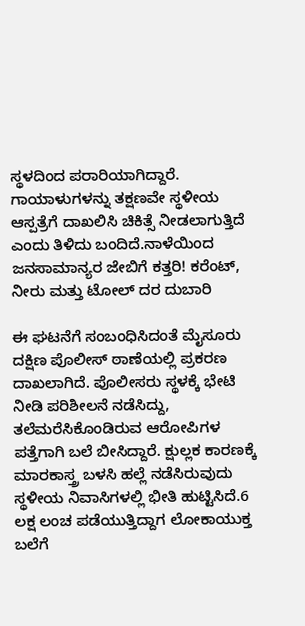ಸ್ಥಳದಿಂದ ಪರಾರಿಯಾಗಿದ್ದಾರೆ. ಗಾಯಾಳುಗಳನ್ನು ತಕ್ಷಣವೇ ಸ್ಥಳೀಯ ಆಸ್ಪತ್ರೆಗೆ ದಾಖಲಿಸಿ ಚಿಕಿತ್ಸೆ ನೀಡಲಾಗುತ್ತಿದೆ ಎಂದು ತಿಳಿದು ಬಂದಿದೆ.ನಾಳೆಯಿಂದ ಜನಸಾಮಾನ್ಯರ ಜೇಬಿಗೆ ಕತ್ತರಿ! ಕರೆಂಟ್, ನೀರು ಮತ್ತು ಟೋಲ್ ದರ ದುಬಾರಿ

ಈ ಘಟನೆಗೆ ಸಂಬಂಧಿಸಿದಂತೆ ಮೈಸೂರು ದಕ್ಷಿಣ ಪೊಲೀಸ್ ಠಾಣೆಯಲ್ಲಿ ಪ್ರಕರಣ ದಾಖಲಾಗಿದೆ. ಪೊಲೀಸರು ಸ್ಥಳಕ್ಕೆ ಭೇಟಿ ನೀಡಿ ಪರಿಶೀಲನೆ ನಡೆಸಿದ್ದು, ತಲೆಮರೆಸಿಕೊಂಡಿರುವ ಆರೋಪಿಗಳ ಪತ್ತೆಗಾಗಿ ಬಲೆ ಬೀಸಿದ್ದಾರೆ. ಕ್ಷುಲ್ಲಕ ಕಾರಣಕ್ಕೆ ಮಾರಕಾಸ್ತ್ರ ಬಳಸಿ ಹಲ್ಲೆ ನಡೆಸಿರುವುದು ಸ್ಥಳೀಯ ನಿವಾಸಿಗಳಲ್ಲಿ ಭೀತಿ ಹುಟ್ಟಿಸಿದೆ.6 ಲಕ್ಷ ಲಂಚ ಪಡೆಯುತ್ತಿದ್ದಾಗ ಲೋಕಾಯುಕ್ತ ಬಲೆಗೆ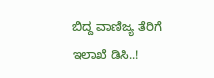ಬಿದ್ದ ವಾಣಿಜ್ಯ ತೆರಿಗೆ ಇಲಾಖೆ ಡಿಸಿ..!